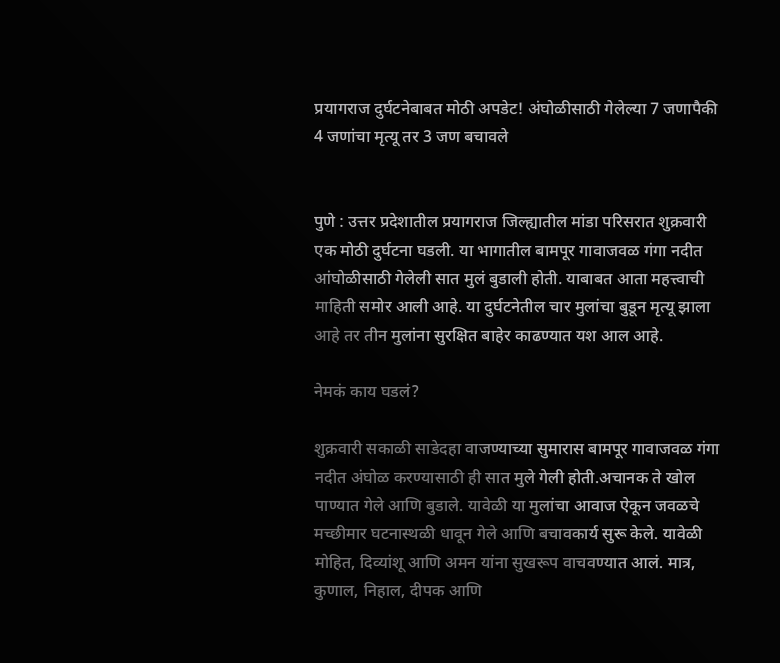प्रयागराज दुर्घटनेबाबत मोठी अपडेट! अंघोळीसाठी गेलेल्या 7 जणापैकी 4 जणांचा मृत्यू तर 3 जण बचावले


पुणे : उत्तर प्रदेशातील प्रयागराज जिल्ह्यातील मांडा परिसरात शुक्रवारी एक मोठी दुर्घटना घडली. या भागातील बामपूर गावाजवळ गंगा नदीत आंघोळीसाठी गेलेली सात मुलं बुडाली होती. याबाबत आता महत्त्वाची माहिती समोर आली आहे. या दुर्घटनेतील चार मुलांचा बुडून मृत्यू झाला आहे तर तीन मुलांना सुरक्षित बाहेर काढण्यात यश आल आहे.

नेमकं काय घडलं?

शुक्रवारी सकाळी साडेदहा वाजण्याच्या सुमारास बामपूर गावाजवळ गंगा नदीत अंघोळ करण्यासाठी ही सात मुले गेली होती.अचानक ते खोल पाण्यात गेले आणि बुडाले. यावेळी या मुलांचा आवाज ऐकून जवळचे मच्छीमार घटनास्थळी धावून गेले आणि बचावकार्य सुरू केले. यावेळी मोहित, दिव्यांशू आणि अमन यांना सुखरूप वाचवण्यात आलं. मात्र, कुणाल, निहाल, दीपक आणि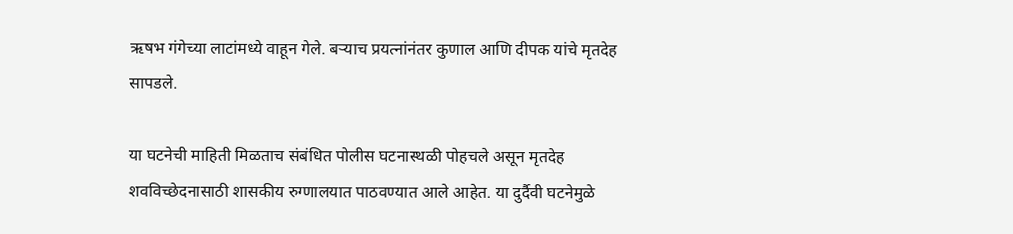ऋषभ गंगेच्या लाटांमध्ये वाहून गेले. बऱ्याच प्रयत्नांनंतर कुणाल आणि दीपक यांचे मृतदेह सापडले.

या घटनेची माहिती मिळताच संबंधित पोलीस घटनास्थळी पोहचले असून मृतदेह शवविच्छेदनासाठी शासकीय रुग्णालयात पाठवण्यात आले आहेत. या दुर्दैवी घटनेमुळे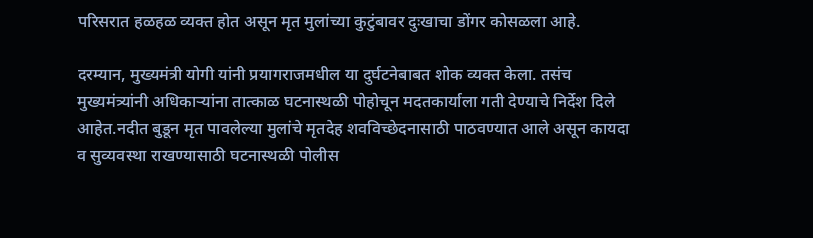परिसरात हळहळ व्यक्त होत असून मृत मुलांच्या कुटुंबावर दुःखाचा डोंगर कोसळला आहे.

दरम्यान, मुख्यमंत्री योगी यांनी प्रयागराजमधील या दुर्घटनेबाबत शोक व्यक्त केला. तसंच मुख्यमंत्र्यांनी अधिकाऱ्यांना तात्काळ घटनास्थळी पोहोचून मदतकार्याला गती देण्याचे निर्देश दिले आहेत.नदीत बुडून मृत पावलेल्या मुलांचे मृतदेह शवविच्छेदनासाठी पाठवण्यात आले असून कायदा व सुव्यवस्था राखण्यासाठी घटनास्थळी पोलीस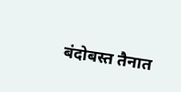बंदोबस्त तैनात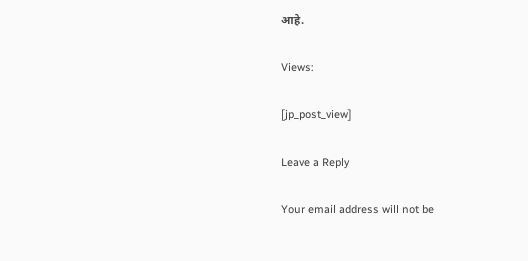आहे.

Views:

[jp_post_view]

Leave a Reply

Your email address will not be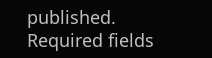published. Required fields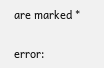are marked *

error: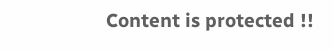Content is protected !!